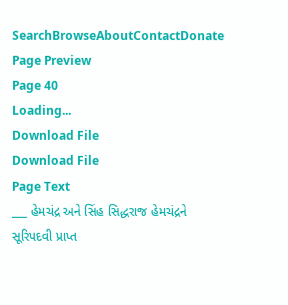SearchBrowseAboutContactDonate
Page Preview
Page 40
Loading...
Download File
Download File
Page Text
___ હેમચંદ્ર અને સિંહ સિદ્ધરાજ હેમચંદ્રને સૂરિપદવી પ્રાપ્ત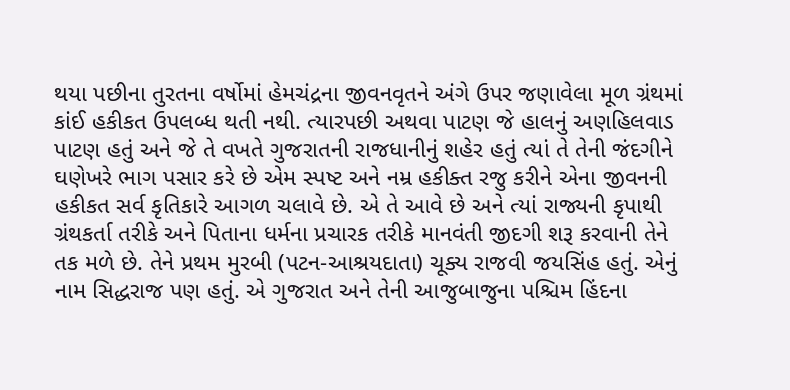થયા પછીના તુરતના વર્ષોમાં હેમચંદ્રના જીવનવૃતને અંગે ઉપર જણાવેલા મૂળ ગ્રંથમાં કાંઈ હકીકત ઉપલબ્ધ થતી નથી. ત્યારપછી અથવા પાટણ જે હાલનું અણહિલવાડ પાટણ હતું અને જે તે વખતે ગુજરાતની રાજધાનીનું શહેર હતું ત્યાં તે તેની જંદગીને ઘણેખરે ભાગ પસાર કરે છે એમ સ્પષ્ટ અને નમ્ર હકીક્ત રજુ કરીને એના જીવનની હકીકત સર્વ કૃતિકારે આગળ ચલાવે છે. એ તે આવે છે અને ત્યાં રાજ્યની કૃપાથી ગ્રંથકર્તા તરીકે અને પિતાના ધર્મના પ્રચારક તરીકે માનવંતી જીદગી શરૂ કરવાની તેને તક મળે છે. તેને પ્રથમ મુરબી (પટન-આશ્રયદાતા) ચૂક્ય રાજવી જયસિંહ હતું. એનું નામ સિદ્ધરાજ પણ હતું. એ ગુજરાત અને તેની આજુબાજુના પશ્ચિમ હિંદના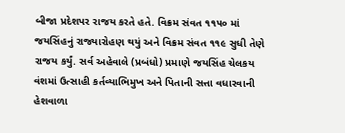બીજા પ્રદેશપર રાજય કરતે હતે. વિક્રમ સંવત ૧૧૫૦ માં જયસિંહનું રાજ્યારોહણ થયું અને વિક્રમ સંવત ૧૧૯ સુધી તેણે રાજય કર્યું. સર્વ અહેવાલે (પ્રબંધો) પ્રમાણે જયસિંહ ચેલકય વંશમાં ઉત્સાહી કર્તવ્યાભિમુખ અને પિતાની સત્તા વધારવાની હેશવાળા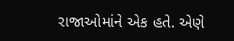રાજાઓમાંને એક હતે. એણે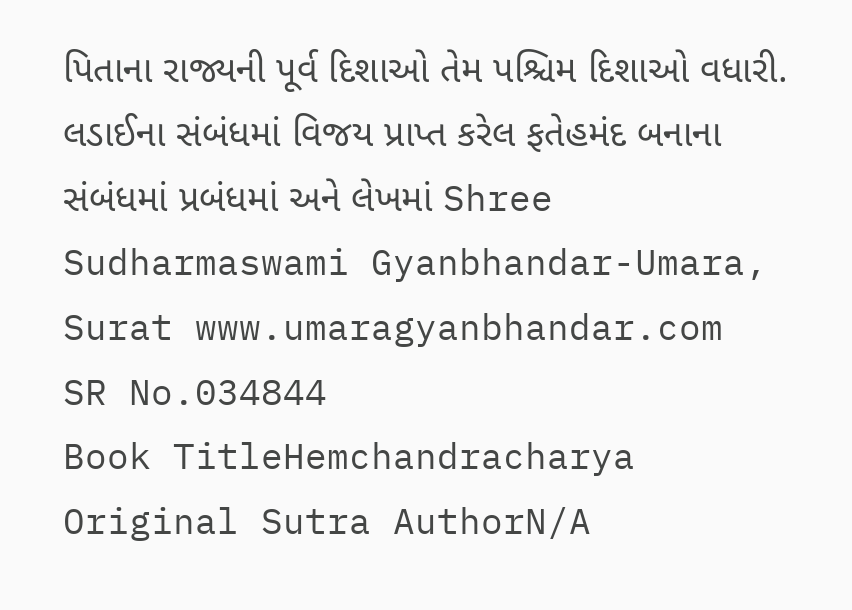પિતાના રાજ્યની પૂર્વ દિશાઓ તેમ પશ્ચિમ દિશાઓ વધારી. લડાઈના સંબંધમાં વિજય પ્રાપ્ત કરેલ ફતેહમંદ બનાના સંબંધમાં પ્રબંધમાં અને લેખમાં Shree Sudharmaswami Gyanbhandar-Umara, Surat www.umaragyanbhandar.com
SR No.034844
Book TitleHemchandracharya
Original Sutra AuthorN/A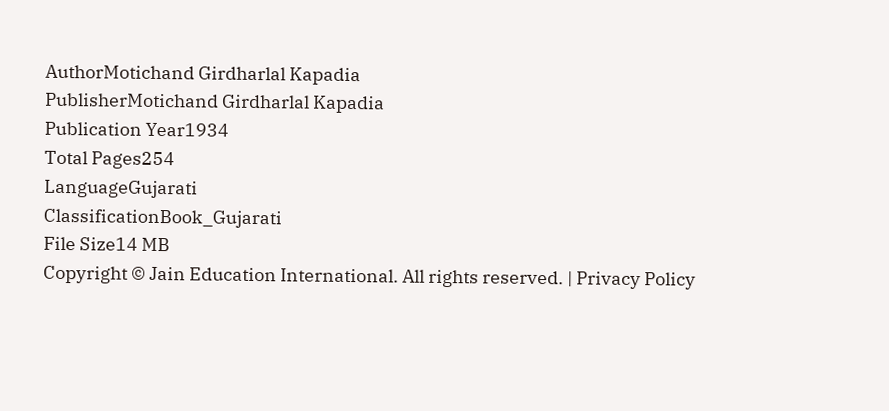AuthorMotichand Girdharlal Kapadia
PublisherMotichand Girdharlal Kapadia
Publication Year1934
Total Pages254
LanguageGujarati
ClassificationBook_Gujarati
File Size14 MB
Copyright © Jain Education International. All rights reserved. | Privacy Policy